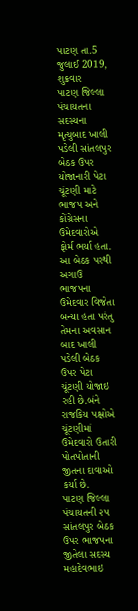પાટણ તા.5 જુલાઈ 2019, શુક્રવાર
પાટણ જિલ્લા પંચાયતના સદસ્યના મૃત્યુબાદ ખાલી પડેલી સાંતલપુર બેઠક ઉપર યોજાનારી પેટા ચૂંટણી માટે ભાજપ અને કોંગ્રેસના ઉમેદવારોએ ફોર્મ ભર્યા હતા. આ બેઠક પરથી અગાઉ ભાજપના ઉમેદવાર વિજેતા બન્યા હતા પરંતુ તેમના અવસાન બાદ ખાલી પડેલી બેઠક ઉપર પેટા ચૂંટણી યોજાઇ રહી છે.બંને રાજકિય પક્ષોએ ચૂંટણીમાં ઉમેદવારો ઉતારી પોતપોતાની જીતના દાવાઓ કર્યા છે.
પાટણ જિલ્લા પંચાયતની ૨૫ સાંતલપુર બેઠક ઉપર ભાજપના જીતેલા સદસ્ય મહાદેવભાઇ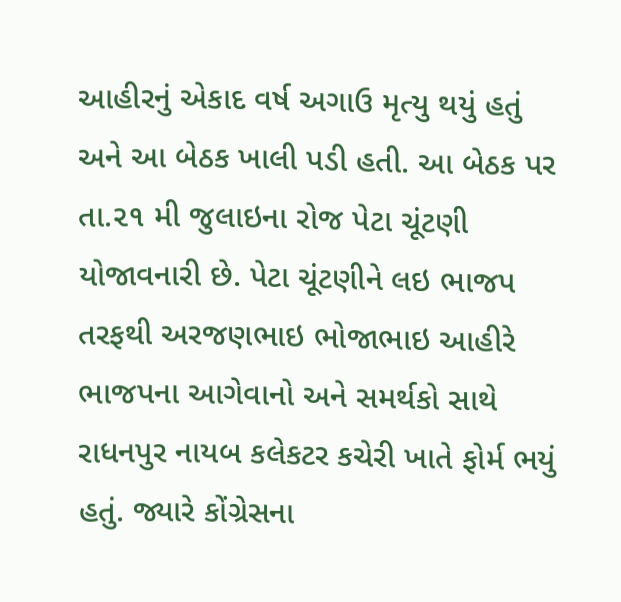આહીરનું એકાદ વર્ષ અગાઉ મૃત્યુ થયું હતું અને આ બેઠક ખાલી પડી હતી. આ બેઠક પર તા.૨૧ મી જુલાઇના રોજ પેટા ચૂંટણી યોજાવનારી છે. પેટા ચૂંટણીને લઇ ભાજપ તરફથી અરજણભાઇ ભોજાભાઇ આહીરે ભાજપના આગેવાનો અને સમર્થકો સાથે રાધનપુર નાયબ કલેકટર કચેરી ખાતે ફોર્મ ભયું હતું. જ્યારે કોંગ્રેસના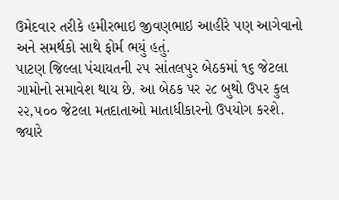ઉમેદવાર તરીકે હમીરભાઇ જીવણભાઇ આહીરે પણ આગેવાનો અને સમર્થકો સાથે ફોર્મ ભયું હતું.
પાટણ જિલ્લા પંચાયતની ૨૫ સાંતલપુર બેઠકમાં ૧૬ જેટલા ગામોનો સમાવેશ થાય છે. આ બેઠક પર ૨૮ બુથો ઉપર કુલ ૨૨,૫૦૦ જેટલા મતદાતાઓ માતાધીકારનો ઉપયોગ કરશે. જ્યારે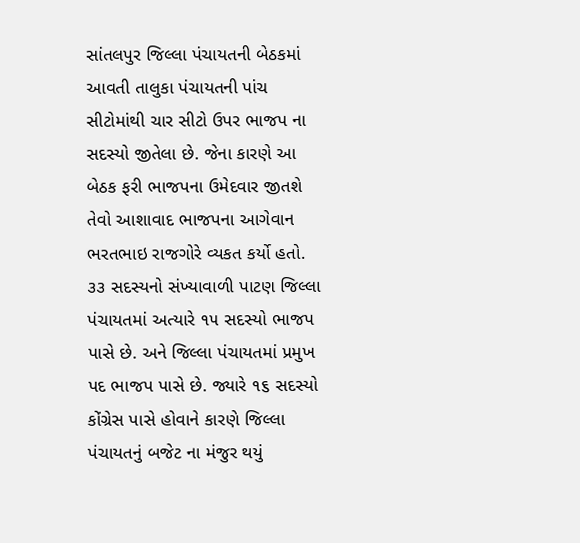સાંતલપુર જિલ્લા પંચાયતની બેઠકમાં આવતી તાલુકા પંચાયતની પાંચ સીટોમાંથી ચાર સીટો ઉપર ભાજપ ના સદસ્યો જીતેલા છે. જેના કારણે આ બેઠક ફરી ભાજપના ઉમેદવાર જીતશે તેવો આશાવાદ ભાજપના આગેવાન ભરતભાઇ રાજગોરે વ્યકત કર્યો હતો. ૩૩ સદસ્યનો સંખ્યાવાળી પાટણ જિલ્લા પંચાયતમાં અત્યારે ૧૫ સદસ્યો ભાજપ પાસે છે. અને જિલ્લા પંચાયતમાં પ્રમુખ પદ ભાજપ પાસે છે. જ્યારે ૧૬ સદસ્યો કોંગ્રેસ પાસે હોવાને કારણે જિલ્લા પંચાયતનું બજેટ ના મંજુર થયું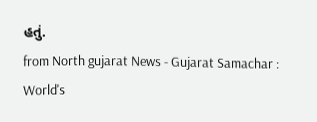હતું.
from North gujarat News - Gujarat Samachar : World's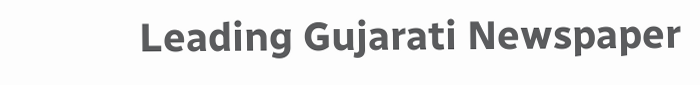Leading Gujarati Newspaper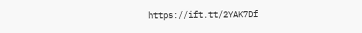https://ift.tt/2YAK7Df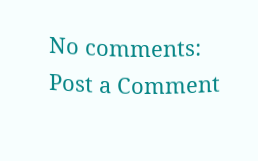No comments:
Post a Comment